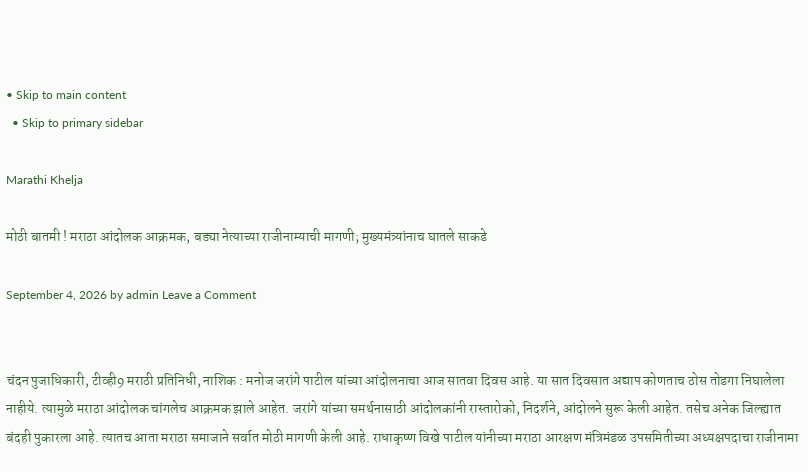• Skip to main content
  • Skip to primary sidebar

Marathi Khelja

मोठी बातमी ! मराठा आंदोलक आक्रमक, बड्या नेत्याच्या राजीनाम्याची मागणी; मुख्यमंत्र्यांनाच घातले साकडे

September 4, 2026 by admin Leave a Comment


चंदन पुजाधिकारी, टीव्ही9 मराठी प्रतिनिधी, नाशिक : मनोज जरांगे पाटील यांच्या आंदोलनाचा आज सातवा दिवस आहे. या सात दिवसात अद्याप कोणताच ठोस तोडगा निघालेला नाहीये. त्यामुळे मराठा आंदोलक चांगलेच आक्रमक झाले आहेत. जरांगे यांच्या समर्थनासाठी आंदोलकांनी रास्तारोको, निदर्शने, आंदोलने सुरू केली आहेत. तसेच अनेक जिल्ह्यात बंदही पुकारला आहे. त्यातच आता मराठा समाजाने सर्वात मोठी मागणी केली आहे. राधाकृष्ण विखे पाटील यांनीच्या मराठा आरक्षण मंत्रिमंडळ उपसमितीच्या अध्यक्षपदाचा राजीनामा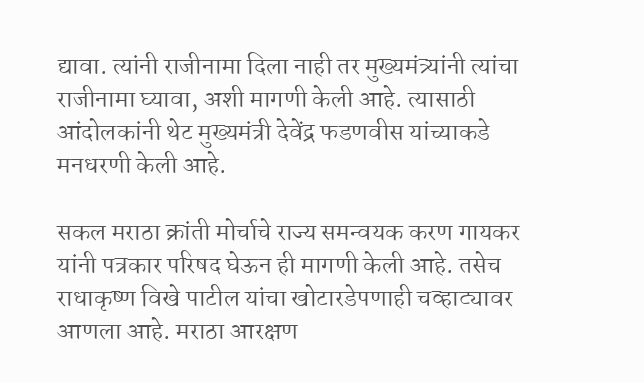द्यावा. त्यांनी राजीनामा दिला नाही तर मुख्यमंत्र्यांनी त्यांचा राजीनामा घ्यावा, अशी मागणी केली आहे. त्यासाठी आंदोलकांनी थेट मुख्यमंत्री देवेंद्र फडणवीस यांच्याकडे मनधरणी केली आहे.

सकल मराठा क्रांती मोर्चाचे राज्य समन्वयक करण गायकर यांनी पत्रकार परिषद घेऊन ही मागणी केली आहे. तसेच राधाकृष्ण विखे पाटील यांचा खोटारडेपणाही चव्हाट्यावर आणला आहे. मराठा आरक्षण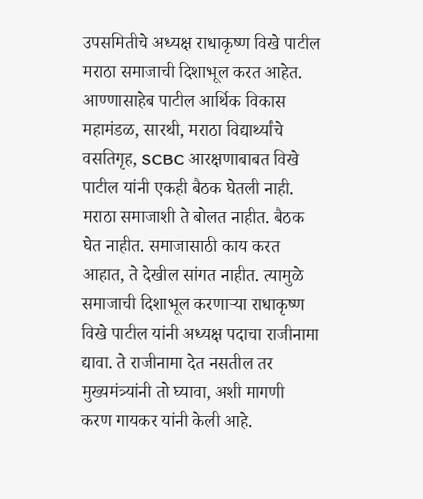उपसमितीचे अध्यक्ष राधाकृष्ण विखे पाटील मराठा समाजाची दिशाभूल करत आहेत. आण्णासाहेब पाटील आर्थिक विकास महामंडळ, सारथी, मराठा विद्यार्थ्यांचे वसतिगृह, SCBC आरक्षणाबाबत विखे पाटील यांनी एकही बैठक घेतली नाही. मराठा समाजाशी ते बोलत नाहीत. बैठक घेत नाहीत. समाजासाठी काय करत आहात, ते देखील सांगत नाहीत. त्यामुळे समाजाची दिशाभूल करणाऱ्या राधाकृष्ण विखे पाटील यांनी अध्यक्ष पदाचा राजीनामा द्यावा. ते राजीनामा देत नसतील तर मुख्यमंत्र्यांनी तो घ्यावा, अशी मागणी करण गायकर यांनी केली आहे.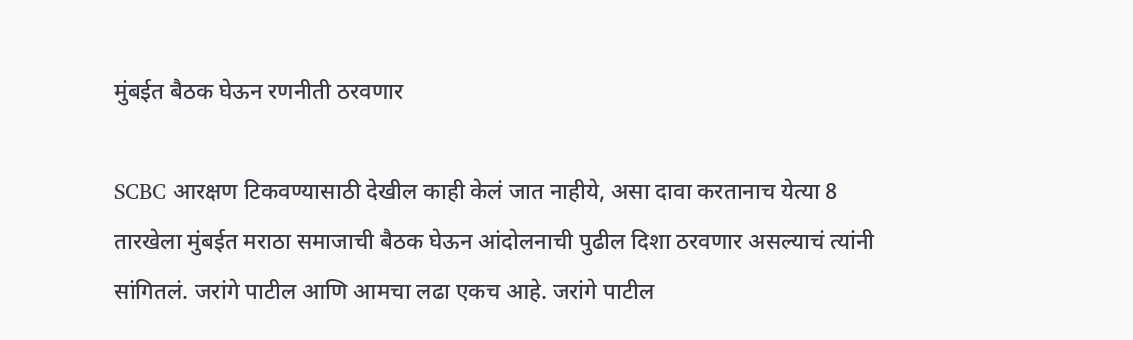मुंबईत बैठक घेऊन रणनीती ठरवणार

SCBC आरक्षण टिकवण्यासाठी देखील काही केलं जात नाहीये, असा दावा करतानाच येत्या 8 तारखेला मुंबईत मराठा समाजाची बैठक घेऊन आंदोलनाची पुढील दिशा ठरवणार असल्याचं त्यांनी सांगितलं. जरांगे पाटील आणि आमचा लढा एकच आहे. जरांगे पाटील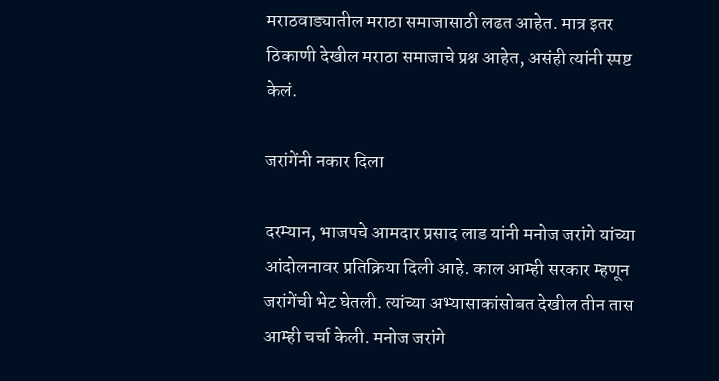मराठवाड्यातील मराठा समाजासाठी लढत आहेत. मात्र इतर ठिकाणी देखील मराठा समाजाचे प्रश्न आहेत, असंही त्यांनी स्पष्ट केलं.

जरांगेंनी नकार दिला

दरम्यान, भाजपचे आमदार प्रसाद लाड यांनी मनोज जरांगे यांच्या आंदोलनावर प्रतिक्रिया दिली आहे. काल आम्ही सरकार म्हणून जरांगेंची भेट घेतली. त्यांच्या अभ्यासाकांसोबत देखील तीन तास आम्ही चर्चा केली. मनोज जरांगे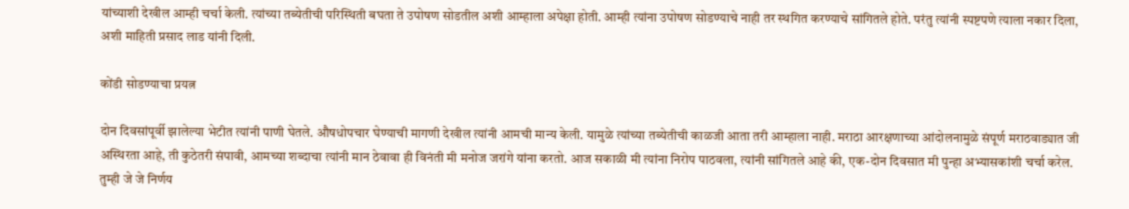यांच्याशी देखील आम्ही चर्चा केली. त्यांच्या तब्येतीची परिस्थिती बघता ते उपोषण सोडतील अशी आम्हाला अपेक्षा होती. आम्ही त्यांना उपोषण सोडण्याचे नाही तर स्थगित करण्याचे सांगितले होते. परंतु त्यांनी स्पष्टपणे त्याला नकार दिला, अशी माहिती प्रसाद लाड यांनी दिली.

कोंडी सोडण्याचा प्रयत्न

दोन दिवसांपूर्वी झालेल्या भेटीत त्यांनी पाणी घेतले. औषधोपचार घेण्याची मागणी देखील त्यांनी आमची मान्य केली. यामुळे त्यांच्या तब्येतीची काळजी आता तरी आम्हाला नाही. मराठा आरक्षणाच्या आंदोलनामुळे संपूर्ण मराठवाड्यात जी अस्थिरता आहे, ती कुठेतरी संपावी, आमच्या शब्दाचा त्यांनी मान ठेवावा ही विनंती मी मनोज जरांगे यांना करतो. आज सकाळी मी त्यांना निरोप पाठवला, त्यांनी सांगितले आहे की, एक-दोन दिवसात मी पुन्हा अभ्यासकांशी चर्चा करेल. तुम्ही जे जे निर्णय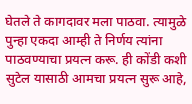घेतले ते कागदावर मला पाठवा. त्यामुळे पुन्हा एकदा आम्ही ते निर्णय त्यांना पाठवण्याचा प्रयत्न करू. ही कोंडी कशी सुटेल यासाठी आमचा प्रयत्न सुरू आहे,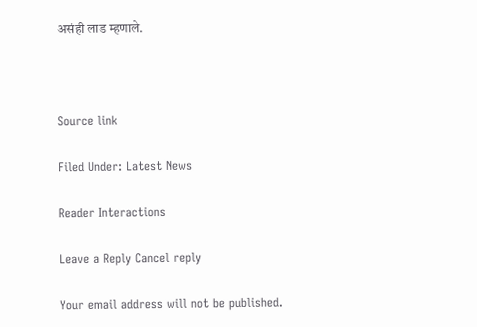असंही लाड म्हणाले.



Source link

Filed Under: Latest News

Reader Interactions

Leave a Reply Cancel reply

Your email address will not be published.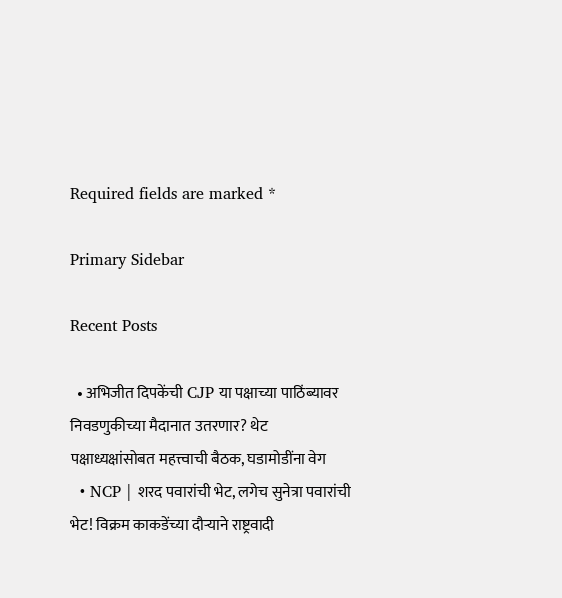Required fields are marked *

Primary Sidebar

Recent Posts

  • अभिजीत दिपकेंची CJP या पक्षाच्या पाठिंब्यावर निवडणुकीच्या मैदानात उतरणार? थेट पक्षाध्यक्षांसोबत महत्त्वाची बैठक, घडामोडींना वेग
  • NCP | शरद पवारांची भेट, लगेच सुनेत्रा पवारांची भेट! विक्रम काकडेंच्या दौऱ्याने राष्ट्रवादी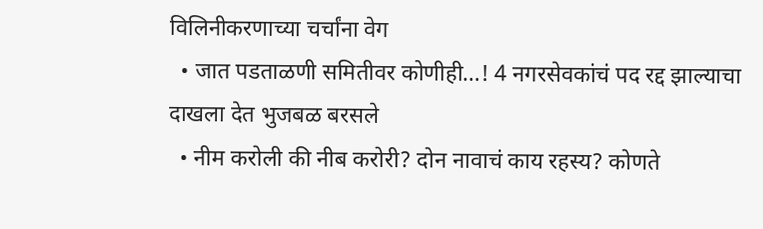विलिनीकरणाच्या चर्चांना वेग
  • जात पडताळणी समितीवर कोणीही…! 4 नगरसेवकांचं पद रद्द झाल्याचा दाखला देत भुजबळ बरसले
  • नीम करोली की नीब करोरी? दोन नावाचं काय रहस्य? कोणते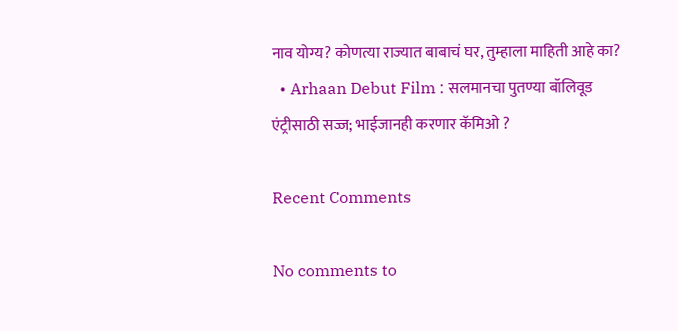नाव योग्य? कोणत्या राज्यात बाबाचं घर, तुम्हाला माहिती आहे का?
  • Arhaan Debut Film : सलमानचा पुतण्या बॉलिवूड एंट्रीसाठी सज्ज; भाईजानही करणार कॅमिओ ?

Recent Comments

No comments to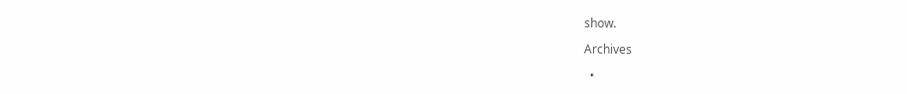show.

Archives

  •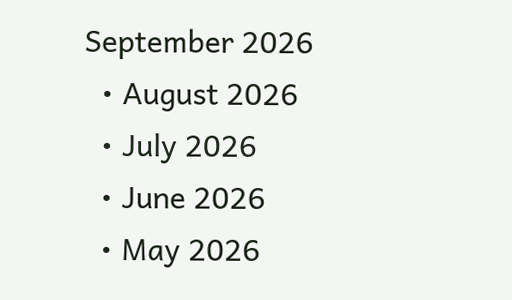September 2026
  • August 2026
  • July 2026
  • June 2026
  • May 2026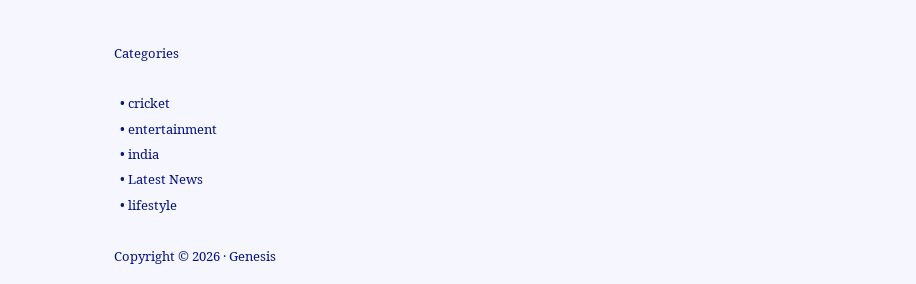Categories

  • cricket
  • entertainment
  • india
  • Latest News
  • lifestyle

Copyright © 2026 · Genesis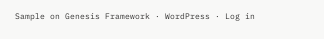Sample on Genesis Framework · WordPress · Log in